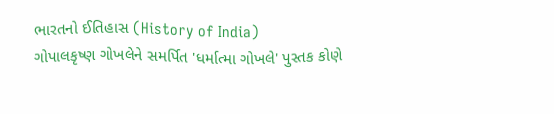ભારતનો ઈતિહાસ (History of India)
ગોપાલકૃષ્ણ ગોખલેને સમર્પિત 'ધર્માત્મા ગોખલે' પુસ્તક કોણે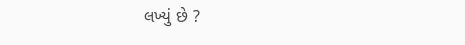લખ્યું છે ?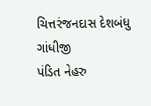ચિત્તરંજનદાસ દેશબંધુ
ગાંધીજી
પંડિત નેહરુ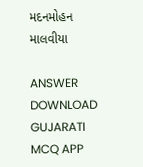મદનમોહન માલવીયા

ANSWER DOWNLOAD GUJARATI MCQ APP